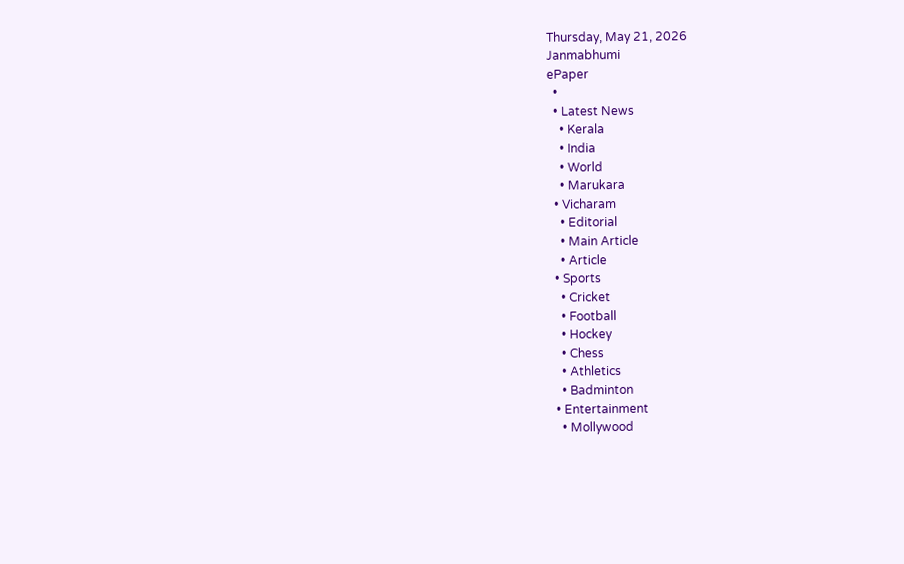Thursday, May 21, 2026
Janmabhumi
ePaper
  •
  • Latest News
    • Kerala
    • India
    • World
    • Marukara
  • Vicharam
    • Editorial
    • Main Article
    • Article
  • Sports
    • Cricket
    • Football
    • Hockey
    • Chess
    • Athletics
    • Badminton
  • Entertainment
    • Mollywood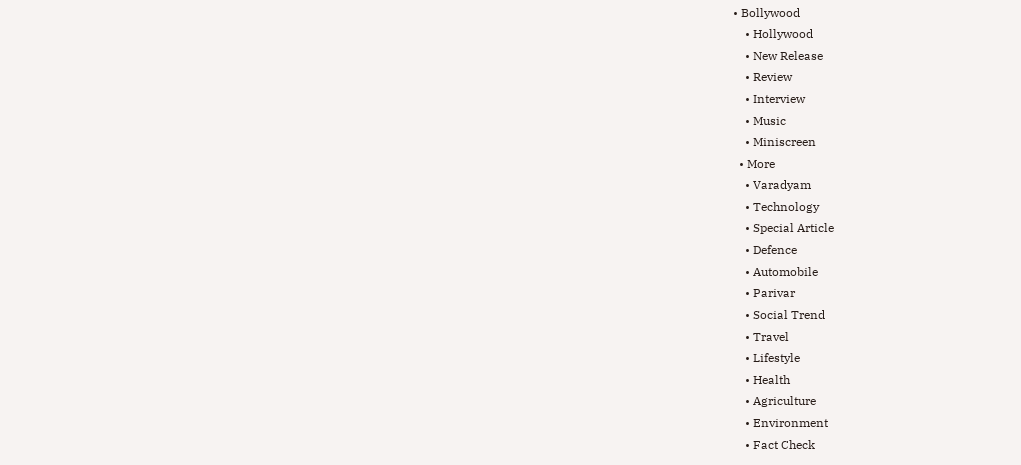• Bollywood
    • Hollywood
    • New Release
    • Review
    • Interview
    • Music
    • Miniscreen
  • More
    • Varadyam
    • Technology
    • Special Article
    • Defence
    • Automobile
    • Parivar
    • Social Trend
    • Travel
    • Lifestyle
    • Health
    • Agriculture
    • Environment
    • Fact Check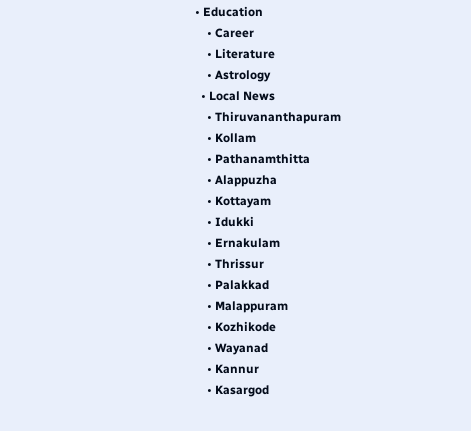• Education
    • Career
    • Literature
    • Astrology
  • Local News
    • Thiruvananthapuram
    • Kollam
    • Pathanamthitta
    • Alappuzha
    • Kottayam
    • Idukki
    • Ernakulam
    • Thrissur
    • Palakkad
    • Malappuram
    • Kozhikode
    • Wayanad
    • Kannur
    • Kasargod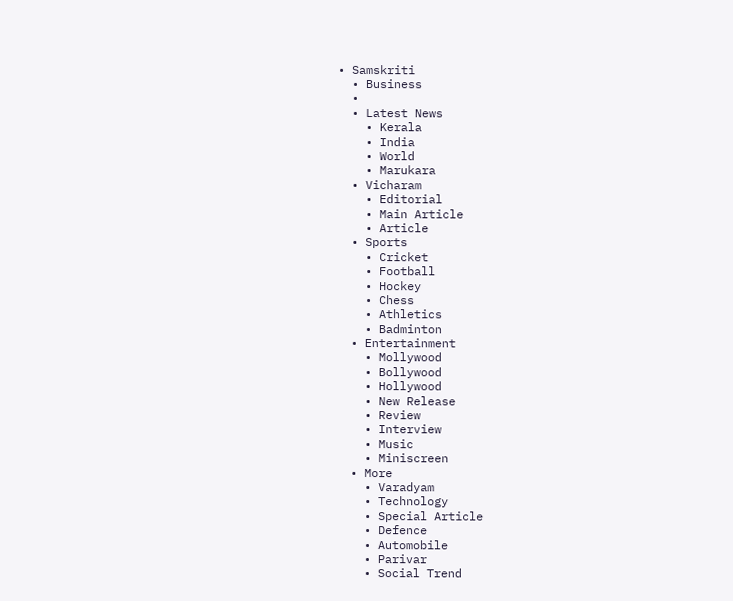• Samskriti
  • Business
  •
  • Latest News
    • Kerala
    • India
    • World
    • Marukara
  • Vicharam
    • Editorial
    • Main Article
    • Article
  • Sports
    • Cricket
    • Football
    • Hockey
    • Chess
    • Athletics
    • Badminton
  • Entertainment
    • Mollywood
    • Bollywood
    • Hollywood
    • New Release
    • Review
    • Interview
    • Music
    • Miniscreen
  • More
    • Varadyam
    • Technology
    • Special Article
    • Defence
    • Automobile
    • Parivar
    • Social Trend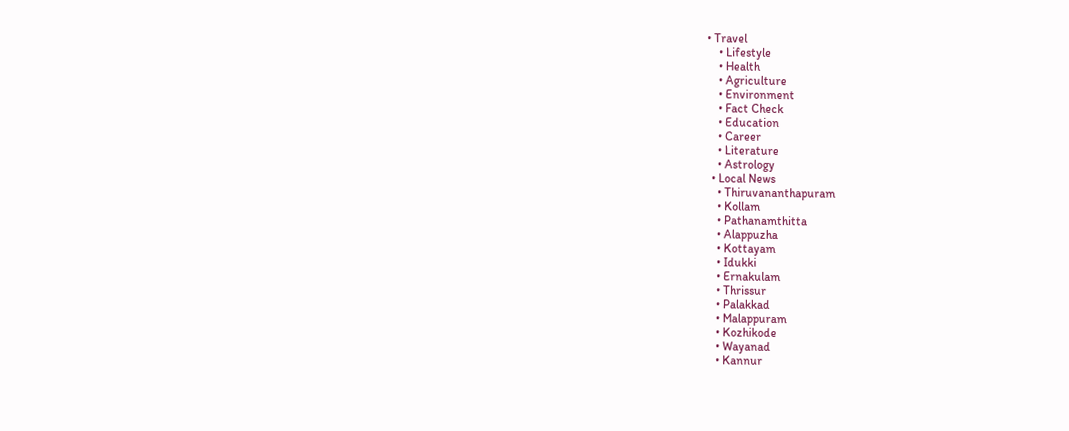• Travel
    • Lifestyle
    • Health
    • Agriculture
    • Environment
    • Fact Check
    • Education
    • Career
    • Literature
    • Astrology
  • Local News
    • Thiruvananthapuram
    • Kollam
    • Pathanamthitta
    • Alappuzha
    • Kottayam
    • Idukki
    • Ernakulam
    • Thrissur
    • Palakkad
    • Malappuram
    • Kozhikode
    • Wayanad
    • Kannur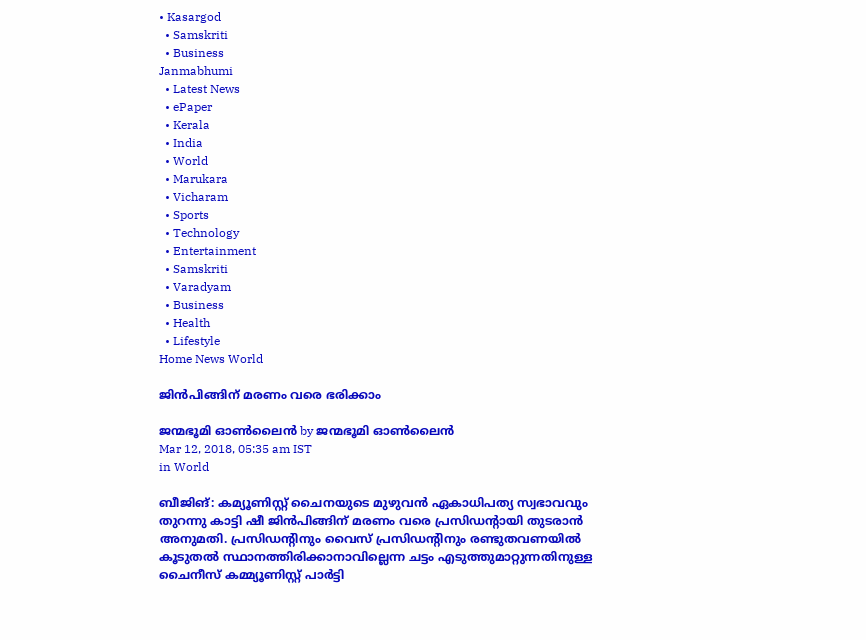• Kasargod
  • Samskriti
  • Business
Janmabhumi
  • Latest News
  • ePaper
  • Kerala
  • India
  • World
  • Marukara
  • Vicharam
  • Sports
  • Technology
  • Entertainment
  • Samskriti
  • Varadyam
  • Business
  • Health
  • Lifestyle
Home News World

ജിന്‍പിങ്ങിന് മരണം വരെ ഭരിക്കാം

ജന്മഭൂമി ഓണ്‍ലൈന്‍ by ജന്മഭൂമി ഓണ്‍ലൈന്‍
Mar 12, 2018, 05:35 am IST
in World

ബീജിങ്: കമ്യൂണിസ്റ്റ് ചൈനയുടെ മുഴുവന്‍ ഏകാധിപത്യ സ്വഭാവവും തുറന്നു കാട്ടി ഷീ ജിന്‍പിങ്ങിന് മരണം വരെ പ്രസിഡന്റായി തുടരാന്‍ അനുമതി. പ്രസിഡന്റിനും വൈസ് പ്രസിഡന്റിനും രണ്ടുതവണയില്‍ കൂടുതല്‍ സ്ഥാനത്തിരിക്കാനാവില്ലെന്ന ചട്ടം എടുത്തുമാറ്റുന്നതിനുള്ള ചൈനീസ് കമ്മ്യൂണിസ്റ്റ് പാര്‍ട്ടി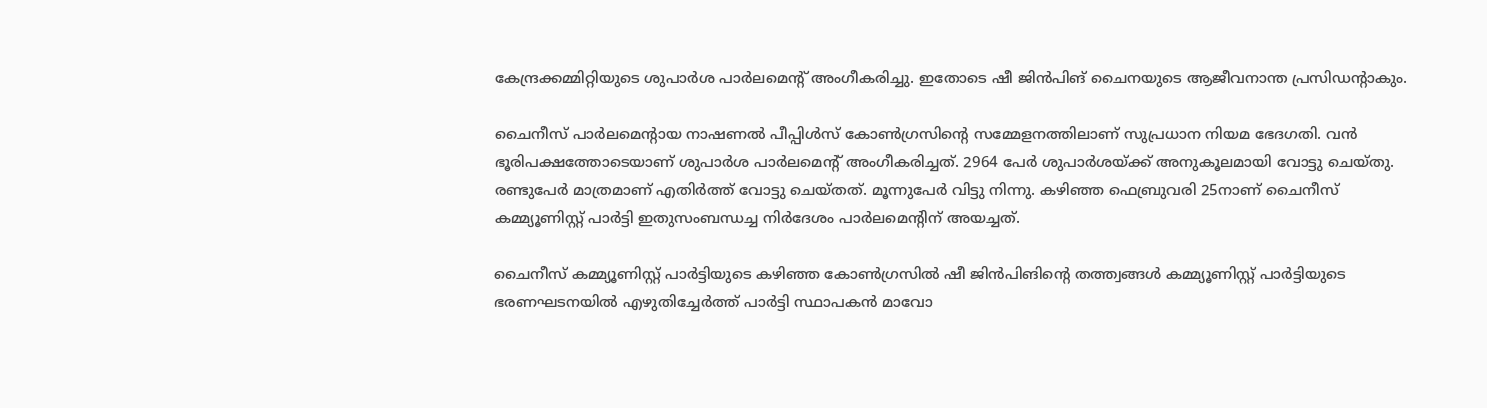കേന്ദ്രക്കമ്മിറ്റിയുടെ ശുപാര്‍ശ പാര്‍ലമെന്റ് അംഗീകരിച്ചു. ഇതോടെ ഷീ ജിന്‍പിങ് ചൈനയുടെ ആജീവനാന്ത പ്രസിഡന്റാകും.

ചൈനീസ് പാര്‍ലമെന്റായ നാഷണല്‍ പീപ്പിള്‍സ് കോണ്‍ഗ്രസിന്റെ സമ്മേളനത്തിലാണ് സുപ്രധാന നിയമ ഭേദഗതി. വന്‍ ഭൂരിപക്ഷത്തോടെയാണ് ശുപാര്‍ശ പാര്‍ലമെന്റ് അംഗീകരിച്ചത്. 2964 പേര്‍ ശുപാര്‍ശയ്‌ക്ക് അനുകൂലമായി വോട്ടു ചെയ്തു. രണ്ടുപേര്‍ മാത്രമാണ് എതിര്‍ത്ത് വോട്ടു ചെയ്തത്. മൂന്നുപേര്‍ വിട്ടു നിന്നു. കഴിഞ്ഞ ഫെബ്രുവരി 25നാണ് ചൈനീസ് കമ്മ്യൂണിസ്റ്റ് പാര്‍ട്ടി ഇതുസംബന്ധച്ച നിര്‍ദേശം പാര്‍ലമെന്റിന് അയച്ചത്.

ചൈനീസ് കമ്മ്യൂണിസ്റ്റ് പാര്‍ട്ടിയുടെ കഴിഞ്ഞ കോണ്‍ഗ്രസില്‍ ഷീ ജിന്‍പിങിന്റെ തത്ത്വങ്ങള്‍ കമ്മ്യൂണിസ്റ്റ് പാര്‍ട്ടിയുടെ ഭരണഘടനയില്‍ എഴുതിച്ചേര്‍ത്ത് പാര്‍ട്ടി സ്ഥാപകന്‍ മാവോ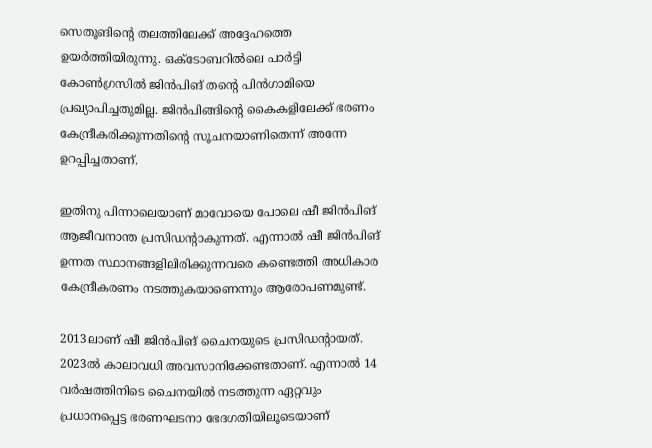സെതൂങിന്റെ തലത്തിലേക്ക് അദ്ദേഹത്തെ ഉയര്‍ത്തിയിരുന്നു. ഒക്ടോബറില്‍ലെ പാര്‍ട്ടി കോണ്‍ഗ്രസില്‍ ജിന്‍പിങ് തന്റെ പിന്‍ഗാമിയെ പ്രഖ്യാപിച്ചതുമില്ല. ജിന്‍പിങ്ങിന്റെ കൈകളിലേക്ക് ഭരണം കേന്ദ്രീകരിക്കുന്നതിന്റെ സൂചനയാണിതെന്ന് അന്നേ ഉറപ്പിച്ചതാണ്.

ഇതിനു പിന്നാലെയാണ് മാവോയെ പോലെ ഷീ ജിന്‍പിങ് ആജീവനാന്ത പ്രസിഡന്റാകുന്നത്. എന്നാല്‍ ഷീ ജിന്‍പിങ് ഉന്നത സ്ഥാനങ്ങളിലിരിക്കുന്നവരെ കണ്ടെത്തി അധികാര കേന്ദ്രീകരണം നടത്തുകയാണെന്നും ആരോപണമുണ്ട്.

2013ലാണ് ഷീ ജിന്‍പിങ് ചൈനയുടെ പ്രസിഡന്റായത്. 2023ല്‍ കാലാവധി അവസാനിക്കേണ്ടതാണ്. എന്നാല്‍ 14 വര്‍ഷത്തിനിടെ ചൈനയില്‍ നടത്തുന്ന ഏറ്റവും പ്രധാനപ്പെട്ട ഭരണഘടനാ ഭേദഗതിയിലൂടെയാണ്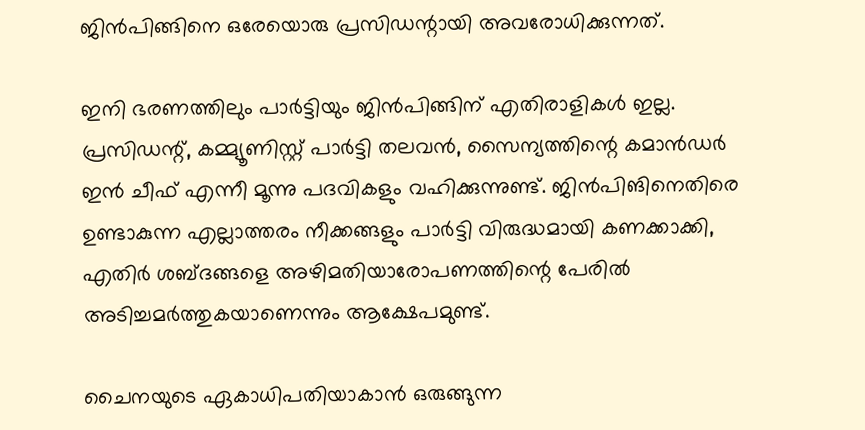ജിന്‍പിങ്ങിനെ ഒരേയൊരു പ്രസിഡന്റായി അവരോധിക്കുന്നത്.

ഇനി ഭരണത്തിലും പാര്‍ട്ടിയും ജിന്‍പിങ്ങിന് എതിരാളികള്‍ ഇല്ല. പ്രസിഡന്റ്, കമ്മ്യൂണിസ്റ്റ് പാര്‍ട്ടി തലവന്‍, സൈന്യത്തിന്റെ കമാന്‍ഡര്‍ ഇന്‍ ചീഫ് എന്നീ മൂന്നു പദവികളും വഹിക്കുന്നുണ്ട്. ജിന്‍പിങിനെതിരെ ഉണ്ടാകുന്ന എല്ലാത്തരം നീക്കങ്ങളും പാര്‍ട്ടി വിരുദ്ധമായി കണക്കാക്കി, എതിര്‍ ശബ്ദങ്ങളെ അഴിമതിയാരോപണത്തിന്റെ പേരില്‍ അടിച്ചമര്‍ത്തുകയാണെന്നും ആക്ഷേപമുണ്ട്.

ചൈനയുടെ ഏകാധിപതിയാകാന്‍ ഒരുങ്ങുന്ന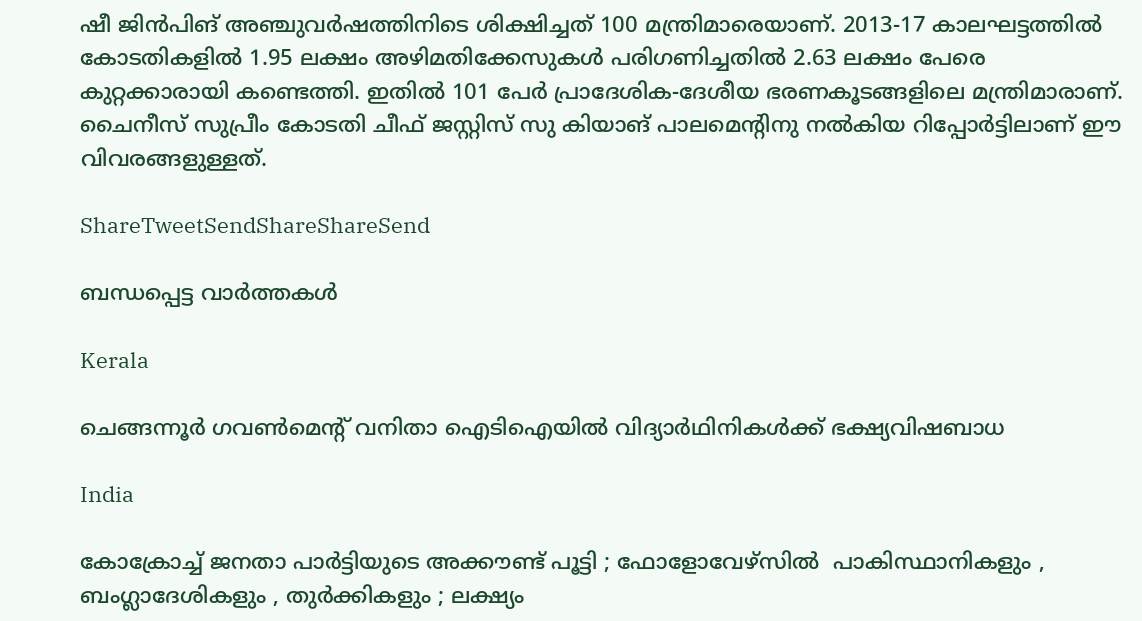ഷീ ജിന്‍പിങ് അഞ്ചുവര്‍ഷത്തിനിടെ ശിക്ഷിച്ചത് 100 മന്ത്രിമാരെയാണ്. 2013-17 കാലഘട്ടത്തില്‍ കോടതികളില്‍ 1.95 ലക്ഷം അഴിമതിക്കേസുകള്‍ പരിഗണിച്ചതില്‍ 2.63 ലക്ഷം പേരെ കുറ്റക്കാരായി കണ്ടെത്തി. ഇതില്‍ 101 പേര്‍ പ്രാദേശിക-ദേശീയ ഭരണകൂടങ്ങളിലെ മന്ത്രിമാരാണ്. ചൈനീസ് സുപ്രീം കോടതി ചീഫ് ജസ്റ്റിസ് സു കിയാങ് പാലമെന്റിനു നല്‍കിയ റിപ്പോര്‍ട്ടിലാണ് ഈ വിവരങ്ങളുള്ളത്.

ShareTweetSendShareShareSend

ബന്ധപ്പെട്ട വാര്‍ത്തകള്‍

Kerala

ചെങ്ങന്നൂര്‍ ഗവണ്‍മെന്റ് വനിതാ ഐടിഐയില്‍ വിദ്യാര്‍ഥിനികള്‍ക്ക് ഭക്ഷ്യവിഷബാധ

India

കോക്രോച്ച് ജനതാ പാർട്ടിയുടെ അക്കൗണ്ട് പൂട്ടി ; ഫോളോവേഴ്സിൽ  പാകിസ്ഥാനികളും , ബംഗ്ലാദേശികളും , തുർക്കികളും ; ലക്ഷ്യം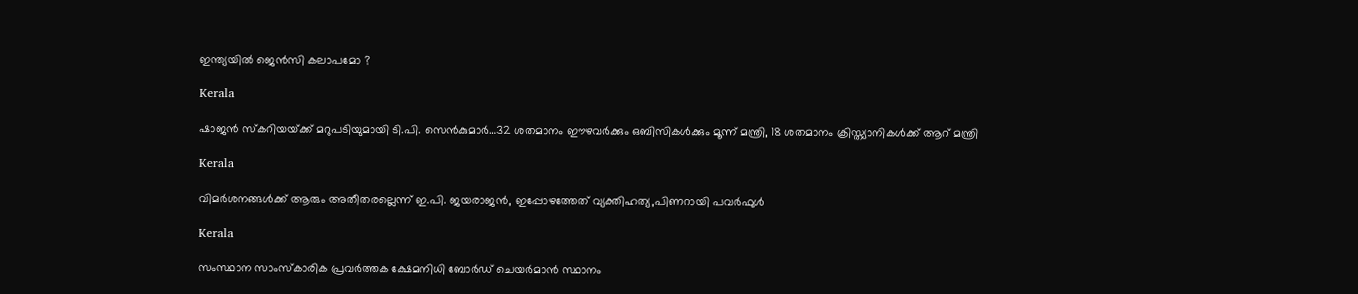ഇന്ത്യയിൽ ജെൻസി കലാപമോ ?

Kerala

ഷാജന്‍ സ്കറിയയ്‌ക്ക് മറുപടിയുമായി ടി.പി. സെന്‍കുമാര്‍…32 ശതമാനം ഈഴവര്‍ക്കും ഒബിസികള്‍ക്കും മൂന്ന് മന്ത്രി, 18 ശതമാനം ക്രിസ്ത്യാനികള്‍ക്ക് ആറ് മന്ത്രി

Kerala

വിമര്‍ശനങ്ങള്‍ക്ക് ആരും അതീതരല്ലെന്ന് ഇ.പി. ജയരാജന്‍, ഇപ്പോഴത്തേത് വ്യക്തിഹത്യ,പിണറായി പവര്‍ഫുള്‍

Kerala

സംസ്ഥാന സാംസ്‌കാരിക പ്രവര്‍ത്തക ക്ഷേമനിധി ബോര്‍ഡ് ചെയര്‍മാന്‍ സ്ഥാനം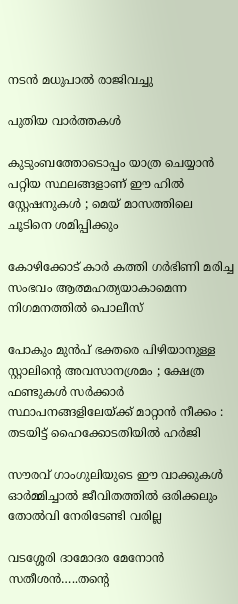നടന്‍ മധുപാല്‍ രാജിവച്ചു

പുതിയ വാര്‍ത്തകള്‍

കുടുംബത്തോടൊപ്പം യാത്ര ചെയ്യാൻ പറ്റിയ സ്ഥലങ്ങളാണ് ഈ ഹിൽ സ്റ്റേഷനുകൾ ; മെയ് മാസത്തിലെ ചൂടിനെ ശമിപ്പിക്കും

കോഴിക്കോട് കാര്‍ കത്തി ഗര്‍ഭിണി മരിച്ച സംഭവം ആത്മഹത്യയാകാമെന്ന നിഗമനത്തില്‍ പൊലീസ്

പോകും മുൻപ് ഭക്തരെ പിഴിയാനുള്ള സ്റ്റാലിന്റെ അവസാനശ്രമം ; ക്ഷേത്ര ഫണ്ടുകൾ സർക്കാർ സ്ഥാപനങ്ങളിലേയ്‌ക്ക് മാറ്റാൻ നീക്കം : തടയിട്ട് ഹൈക്കോടതിയിൽ ഹർജി

സൗരവ് ഗാംഗുലിയുടെ ഈ വാക്കുകൾ ഓർമ്മിച്ചാൽ ജീവിതത്തിൽ ഒരിക്കലും തോൽവി നേരിടേണ്ടി വരില്ല

വടശ്ശേരി ദാമോദര മേനോന്‍ സതീശന്‍…..തന്റെ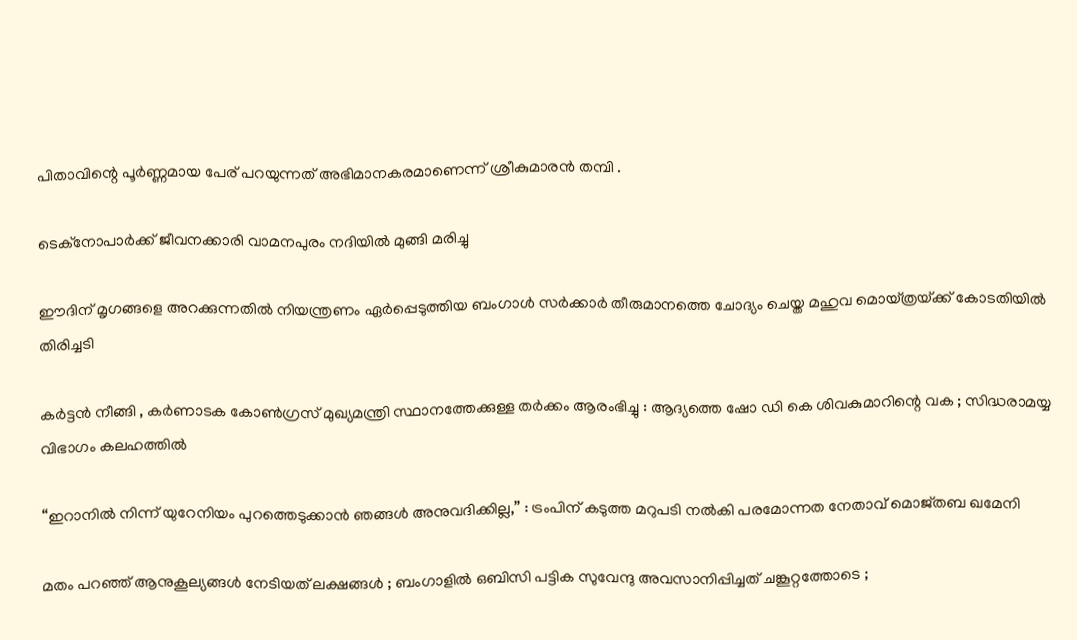പിതാവിന്റെ പൂർണ്ണമായ പേര് പറയുന്നത് അഭിമാനകരമാണെന്ന് ശ്രീകുമാരന്‍ തമ്പി .

ടെക്‌നോപാര്‍ക്ക് ജീവനക്കാരി വാമനപുരം നദിയില്‍ മുങ്ങി മരിച്ചു

ഈദിന് മൃഗങ്ങളെ അറക്കുന്നതില്‍ നിയന്ത്രണം ഏര്‍പ്പെടുത്തിയ ബംഗാള്‍ സര്‍ക്കാര്‍ തീരുമാനത്തെ ചോദ്യം ചെയ്ത മഹുവ മൊയ്ത്രയ്‌ക്ക് കോടതിയില്‍ തിരിച്ചടി

കർട്ടൻ നീങ്ങി , കർണാടക കോൺഗ്രസ് മുഖ്യമന്ത്രി സ്ഥാനത്തേക്കുള്ള തർക്കം ആരംഭിച്ചു : ആദ്യത്തെ ഷോ ഡി കെ ശിവകുമാറിന്റെ വക ; സിദ്ധരാമയ്യ വിഭാഗം കലഹത്തിൽ

“ഇറാനിൽ നിന്ന് യുറേനിയം പുറത്തെടുക്കാൻ ഞങ്ങൾ അനുവദിക്കില്ല,” : ട്രംപിന് കടുത്ത മറുപടി നൽകി പരമോന്നത നേതാവ് മൊജ്തബ ഖമേനി

മതം പറഞ്ഞ് ആനുകൂല്യങ്ങൾ നേടിയത് ലക്ഷങ്ങൾ ; ബംഗാളിൽ ഒബിസി പട്ടിക സുവേന്ദു അവസാനിപ്പിച്ചത് ചങ്കൂറ്റത്തോടെ ;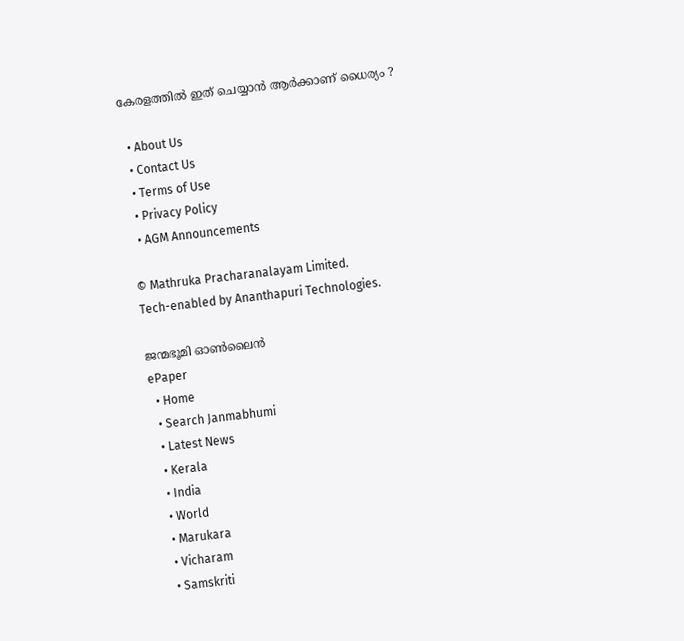കേരളത്തിൽ ഇത് ചെയ്യാൻ ആർക്കാണ് ധൈര്യം ?

  • About Us
  • Contact Us
  • Terms of Use
  • Privacy Policy
  • AGM Announcements

© Mathruka Pracharanalayam Limited.
Tech-enabled by Ananthapuri Technologies.

ജന്മഭൂമി ഓണ്‍ലൈന്‍
ePaper
  • Home
  • Search Janmabhumi
  • Latest News
  • Kerala
  • India
  • World
  • Marukara
  • Vicharam
  • Samskriti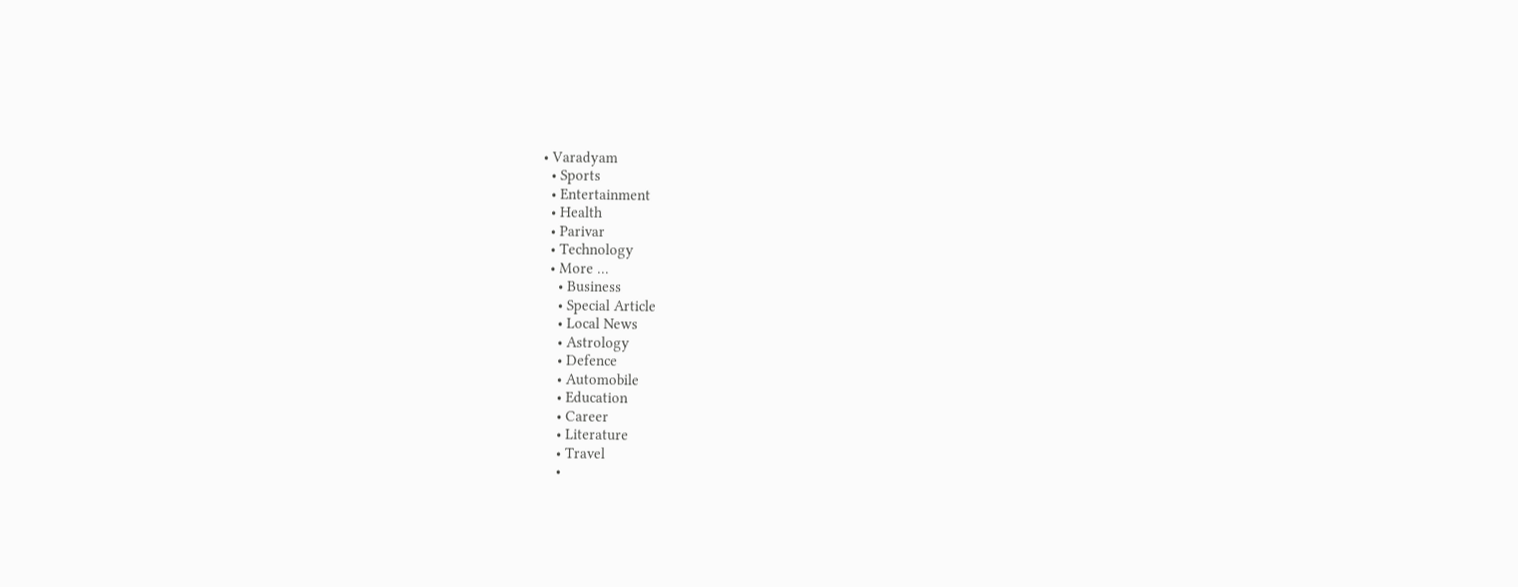• Varadyam
  • Sports
  • Entertainment
  • Health
  • Parivar
  • Technology
  • More …
    • Business
    • Special Article
    • Local News
    • Astrology
    • Defence
    • Automobile
    • Education
    • Career
    • Literature
    • Travel
    •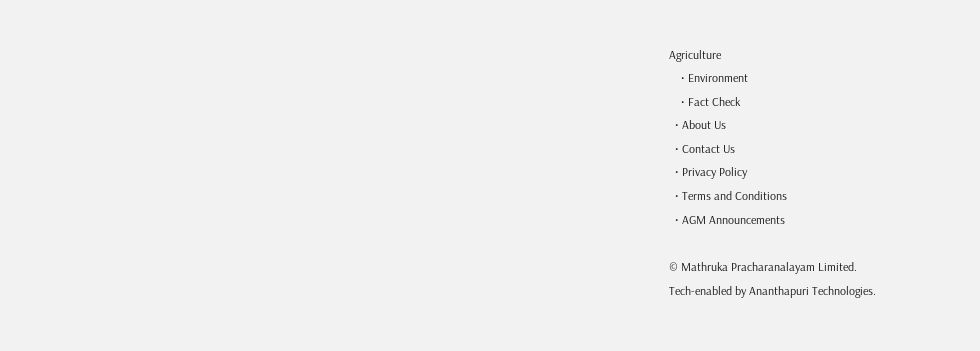Agriculture
    • Environment
    • Fact Check
  • About Us
  • Contact Us
  • Privacy Policy
  • Terms and Conditions
  • AGM Announcements

© Mathruka Pracharanalayam Limited.
Tech-enabled by Ananthapuri Technologies.